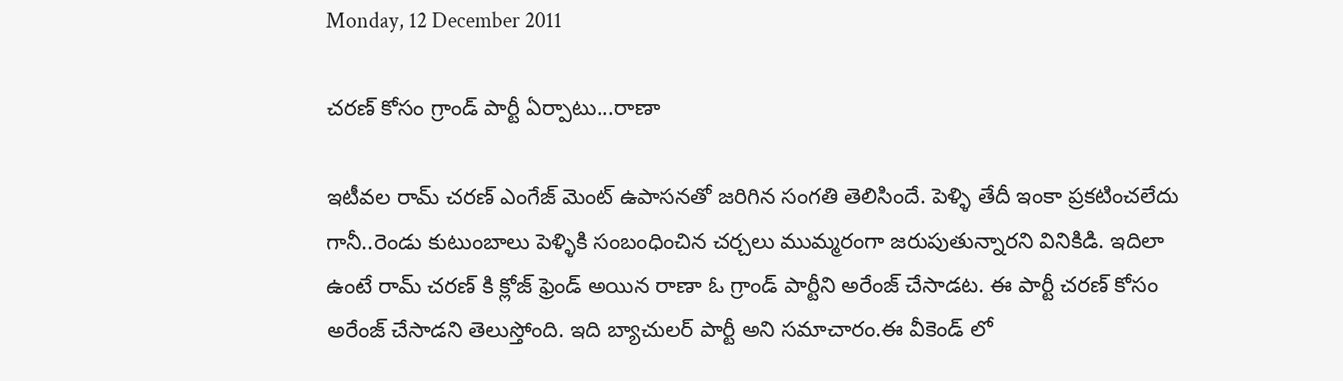Monday, 12 December 2011

చరణ్ కోసం గ్రాండ్ పార్టీ ఏర్పాటు...రాణా

ఇటీవల రామ్ చరణ్ ఎంగేజ్ మెంట్ ఉపాసనతో జరిగిన సంగతి తెలిసిందే. పెళ్ళి తేదీ ఇంకా ప్రకటించలేదు గానీ..రెండు కుటుంబాలు పెళ్ళికి సంబంధించిన చర్చలు ముమ్మరంగా జరుపుతున్నారని వినికిడి. ఇదిలా ఉంటే రామ్ చరణ్ కి క్లోజ్ ఫ్రెండ్ అయిన రాణా ఓ గ్రాండ్ పార్టీని అరేంజ్ చేసాడట. ఈ పార్టీ చరణ్ కోసం అరేంజ్ చేసాడని తెలుస్తోంది. ఇది బ్యాచులర్ పార్టీ అని సమాచారం.ఈ వీకెండ్ లో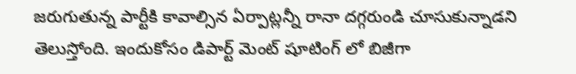జరుగుతున్న పార్టీకి కావాల్సిన ఏర్పాట్లన్నీ రానా దగ్గరుండి చూసుకున్నాడని తెలుస్తోంది. ఇందుకోసం డిపార్ట్ మెంట్ షూటింగ్ లో బిజీగా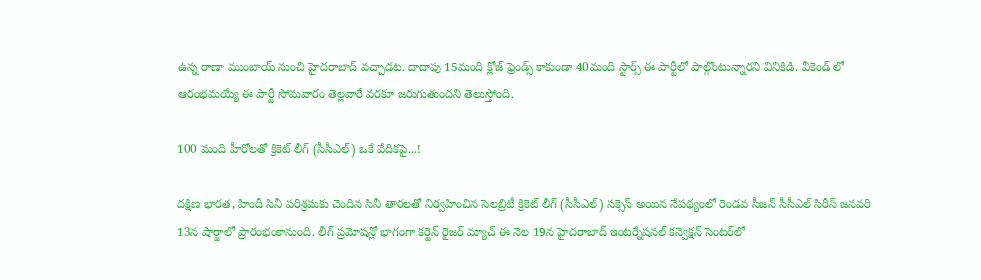ఉన్న రాణా ముంబాయ్ నుంచి హైదరాబాద్ వచ్చాడట. దాదాపు 15మంది క్లోజ్ ఫ్రెండ్స్ కాకుండా 40మంది స్టార్స్ ఈ పార్టీలో పాల్గొంటున్నారని వినికిడి. వీకెండ్ లో ఆరంభమయ్యే ఈ పార్టీ సోమవారం తెల్లవారే వరకూ జరుగుతుందని తెలుస్తోంది.

100 మంది హీరోలతో క్రికెట్ లీగ్ (సీసీఎల్) ఒకే వేదికపై...!

దక్షిణ భారత, హిందీ సినీ పరిశ్రమకు చెందిన సినీ తారలతో నిర్వహించిన సెలబ్రిటీ క్రికెట్ లీగ్ (సీసీఎల్) సక్సెస్ అయిన నేపథ్యంలో రెండవ సీజన్ సీసీఎల్ సిరీస్ జనవరి 13న షార్జాలో ప్రారంభంకానుంది. లీగ్ ప్రమోషన్లో భాగంగా కర్టెన్ రైజర్ మ్యాచ్ ఈ నెల 19న హైదరాబాద్ ఇంటర్నేషనల్ కన్వెక్షన్ సెంటర్‌లో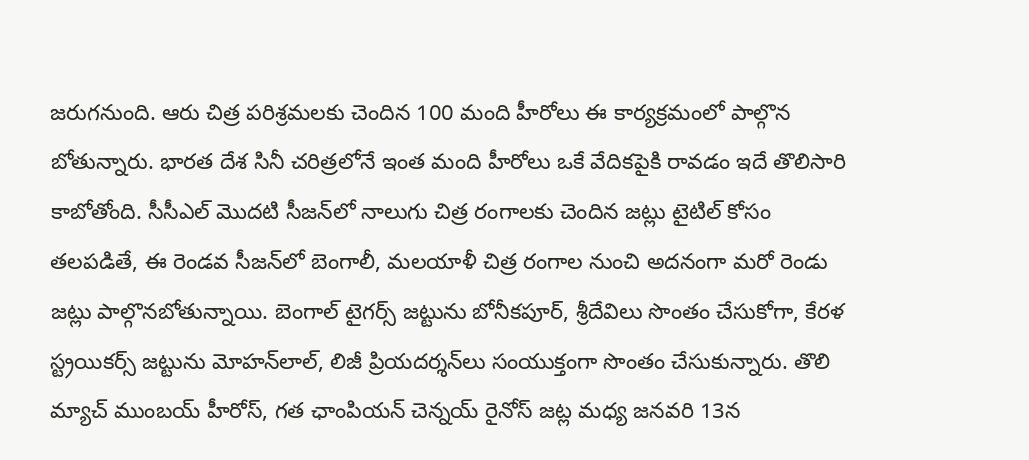జరుగనుంది. ఆరు చిత్ర పరిశ్రమలకు చెందిన 100 మంది హీరోలు ఈ కార్యక్రమంలో పాల్గొన బోతున్నారు. భారత దేశ సినీ చరిత్రలోనే ఇంత మంది హీరోలు ఒకే వేదికపైకి రావడం ఇదే తొలిసారి కాబోతోంది. సీసీఎల్ మొదటి సీజన్‌లో నాలుగు చిత్ర రంగాలకు చెందిన జట్లు టైటిల్ కోసం తలపడితే, ఈ రెండవ సీజన్‌లో బెంగాలీ, మలయాళీ చిత్ర రంగాల నుంచి అదనంగా మరో రెండు జట్లు పాల్గొనబోతున్నాయి. బెంగాల్ టైగర్స్ జట్టును బోనీకపూర్, శ్రీదేవిలు సొంతం చేసుకోగా, కేరళ స్ట్రయికర్స్ జట్టును మోహన్‌లాల్, లిజీ ప్రియదర్శన్‌లు సంయుక్తంగా సొంతం చేసుకున్నారు. తొలి మ్యాచ్ ముంబయ్ హీరోస్, గత ఛాంపియన్ చెన్నయ్ రైనోస్ జట్ల మధ్య జనవరి 13న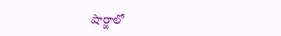షార్జాలో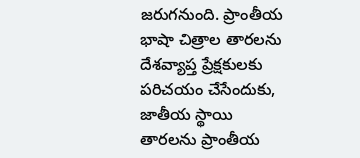జరుగనుంది. ప్రాంతీయ భాషా చిత్రాల తారలను దేశవ్యాప్త ప్రేక్షకులకు పరిచయం చేసేందుకు, జాతీయ స్థాయి తారలను ప్రాంతీయ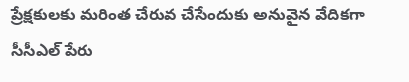ప్రేక్షకులకు మరింత చేరువ చేసేందుకు అనువైన వేదికగా సీసీఎల్ పేరు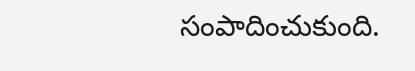సంపాదించుకుంది.